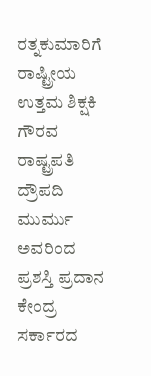ರತ್ನಕುಮಾರಿಗೆ ರಾಷ್ಟ್ರೀಯ
ಉತ್ತಮ ಶಿಕ್ಷಕಿ ಗೌರವ
ರಾಷ್ಟ್ರಪತಿ ದ್ರೌಪದಿ
ಮುರ್ಮು ಅವರಿಂದ ಪ್ರಶಸ್ತಿ ಪ್ರದಾನ
ಕೇಂದ್ರ ಸರ್ಕಾರದ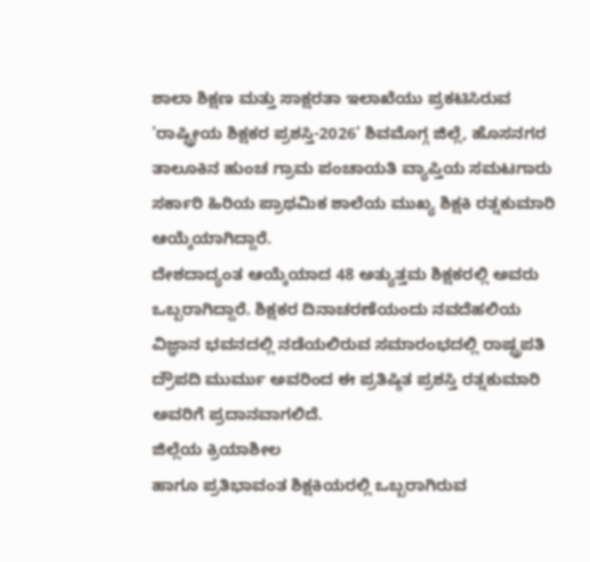ಶಾಲಾ ಶಿಕ್ಷಣ ಮತ್ತು ಸಾಕ್ಷರತಾ ಇಲಾಖೆಯು ಪ್ರಕಟಿಸಿರುವ 'ರಾಷ್ಟ್ರೀಯ ಶಿಕ್ಷಕರ ಪ್ರಶಸ್ತಿ-2026' ಶಿವಮೊಗ್ಗ ಜಿಲ್ಲೆ, ಹೊಸನಗರ ತಾಲೂಕಿನ ಹುಂಚ ಗ್ರಾಮ ಪಂಚಾಯತಿ ವ್ಯಾಪ್ತಿಯ ಸಮಟಗಾರು ಸರ್ಕಾರಿ ಹಿರಿಯ ಪ್ರಾಥಮಿಕ ಶಾಲೆಯ ಮುಖ್ಯ ಶಿಕ್ಷಕಿ ರತ್ನಕುಮಾರಿ ಆಯ್ಕೆಯಾಗಿದ್ದಾರೆ.
ದೇಶದಾದ್ಯಂತ ಆಯ್ಕೆಯಾದ 48 ಅತ್ಯುತ್ತಮ ಶಿಕ್ಷಕರಲ್ಲಿ ಅವರು ಒಬ್ಬರಾಗಿದ್ದಾರೆ. ಶಿಕ್ಷಕರ ದಿನಾಚರಣೆಯಂದು ನವದೆಹಲಿಯ ವಿಜ್ಞಾನ ಭವನದಲ್ಲಿ ನಡೆಯಲಿರುವ ಸಮಾರಂಭದಲ್ಲಿ ರಾಷ್ಟ್ರಪತಿ ದ್ರೌಪದಿ ಮುರ್ಮು ಅವರಿಂದ ಈ ಪ್ರತಿಷ್ಠಿತ ಪ್ರಶಸ್ತಿ ರತ್ನಕುಮಾರಿ ಅವರಿಗೆ ಪ್ರದಾನವಾಗಲಿದೆ.
ಜಿಲ್ಲೆಯ ಕ್ರಿಯಾಶೀಲ
ಹಾಗೂ ಪ್ರತಿಭಾವಂತ ಶಿಕ್ಷಕಿಯರಲ್ಲಿ ಒಬ್ಬರಾಗಿರುವ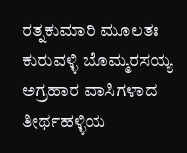ರತ್ನಕುಮಾರಿ ಮೂಲತಃ ಕುರುವಳ್ಳಿ ಬೊಮ್ಮರಸಯ್ಯ
ಅಗ್ರಹಾರ ವಾಸಿಗಳಾದ ತೀರ್ಥಹಳ್ಳಿಯ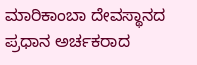ಮಾರಿಕಾಂಬಾ ದೇವಸ್ಥಾನದ ಪ್ರಧಾನ ಅರ್ಚಕರಾದ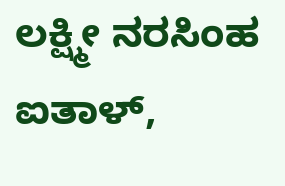ಲಕ್ಷ್ಮೀ ನರಸಿಂಹ
ಐತಾಳ್,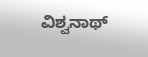ವಿಶ್ವನಾಥ್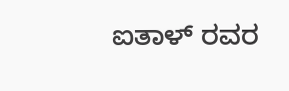ಐತಾಳ್ ರವರ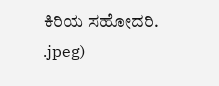ಕಿರಿಯ ಸಹೋದರಿ.
.jpeg)